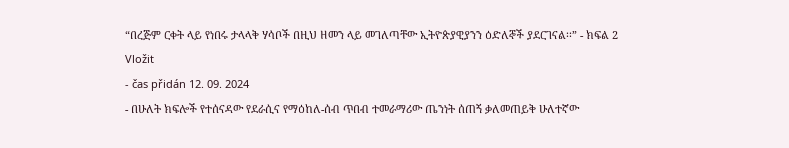“በረጅም ርቀት ላይ የነበሩ ታላላቅ ሃሳቦች በዚህ ዘመን ላይ መገለጣቸው ኢትዮጵያዊያንን ዕድለኞች ያደርገናል፡፡” - ክፍል 2
Vložit
- čas přidán 12. 09. 2024
- በሁለት ክፍሎች የተሰናዳው የደራሲና የማዕከለ-ሰብ ጥበብ ተመራማሪው ጤንነት ሰጠኝ ቃለመጠይቅ ሁለተኛው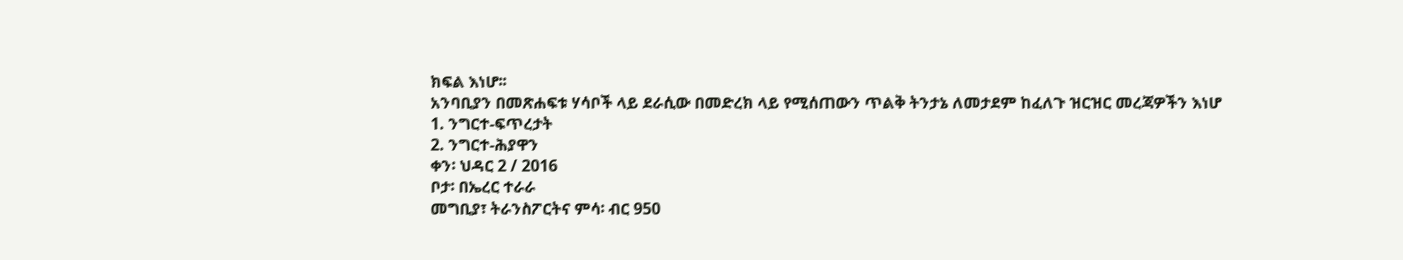ክፍል እነሆ፡፡
አንባቢያን በመጽሐፍቱ ሃሳቦች ላይ ደራሲው በመድረክ ላይ የሚሰጠውን ጥልቅ ትንታኔ ለመታደም ከፈለጉ ዝርዝር መረጃዎችን እነሆ
1. ንግርተ-ፍጥረታት
2. ንግርተ-ሕያዋን
ቀን፡ ህዳር 2 / 2016
ቦታ፡ በኤረር ተራራ
መግቢያ፣ ትራንስፖርትና ምሳ፡ ብር 950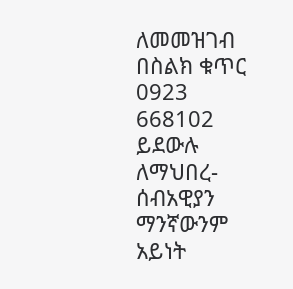ለመመዝገብ በስልክ ቁጥር 0923 668102 ይደውሉ
ለማህበረ-ሰብአዊያን ማንኛውንም አይነት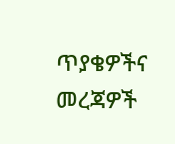ጥያቄዎችና መረጃዎች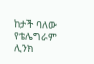ከታች ባለው የቴሌግራም ሊንክ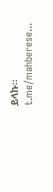ይላኩ፡፡
t.me/mahberese...